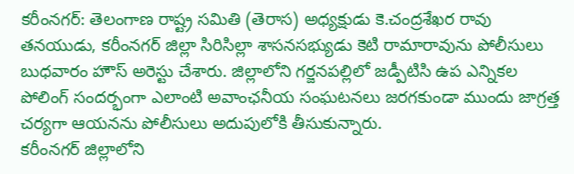కరీంనగర్: తెలంగాణ రాష్ట్ర సమితి (తెరాస) అధ్యక్షుడు కె.చంద్రశేఖర రావు తనయుడు, కరీంనగర్ జిల్లా సిరిసిల్లా శాసనసభ్యుడు కెటి రామారావును పోలీసులు బుధవారం హౌస్ అరెస్టు చేశారు. జిల్లాలోని గర్జనపల్లిలో జడ్పీటిసి ఉప ఎన్నికల పోలింగ్ సందర్భంగా ఎలాంటి అవాంఛనీయ సంఘటనలు జరగకుండా ముందు జాగ్రత్త చర్యగా ఆయనను పోలీసులు అదుపులోకి తీసుకున్నారు.
కరీంనగర్ జిల్లాలోని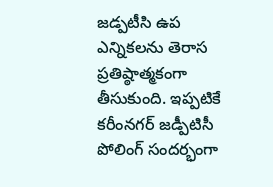జడ్పటీసి ఉప ఎన్నికలను తెరాస ప్రతిష్ఠాత్మకంగా తీసుకుంది. ఇప్పటికే కరీంనగర్ జడ్పీటిసీ పోలింగ్ సందర్భంగా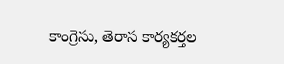కాంగ్రెసు, తెరాస కార్యకర్తల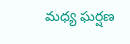మధ్య ఘర్షణ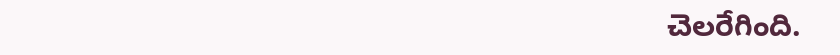చెలరేగింది.